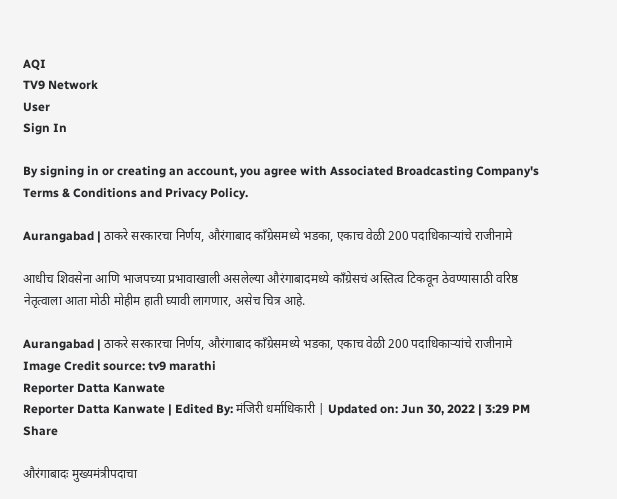AQI
TV9 Network
User
Sign In

By signing in or creating an account, you agree with Associated Broadcasting Company's Terms & Conditions and Privacy Policy.

Aurangabad | ठाकरे सरकारचा निर्णय, औरंगाबाद काँग्रेसमध्ये भडका, एकाच वेळी 200 पदाधिकाऱ्यांचे राजीनामे

आधीच शिवसेना आणि भाजपच्या प्रभावाखाली असलेल्या औरंगाबादमध्ये काँग्रेसचं अस्तित्व टिकवून ठेवण्यासाठी वरिष्ठ नेतृत्वाला आता मोठी मोहीम हाती घ्यावी लागणार, असेच चित्र आहे.

Aurangabad | ठाकरे सरकारचा निर्णय, औरंगाबाद काँग्रेसमध्ये भडका, एकाच वेळी 200 पदाधिकाऱ्यांचे राजीनामे
Image Credit source: tv9 marathi
Reporter Datta Kanwate
Reporter Datta Kanwate | Edited By: मंजिरी धर्माधिकारी | Updated on: Jun 30, 2022 | 3:29 PM
Share

औरंगाबादः मुख्यमंत्रीपदाचा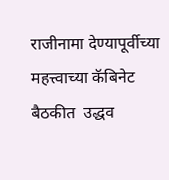राजीनामा देण्यापूर्वीच्या महत्त्वाच्या कॅबिनेट बैठकीत  उद्धव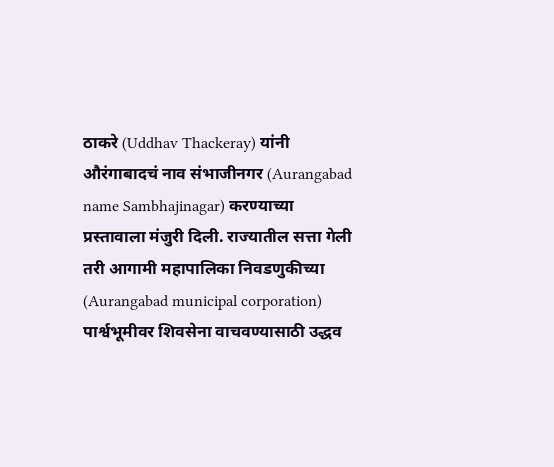ठाकरे (Uddhav Thackeray) यांनी औरंगाबादचं नाव संभाजीनगर (Aurangabad name Sambhajinagar) करण्याच्या प्रस्तावाला मंजुरी दिली. राज्यातील सत्ता गेली तरी आगामी महापालिका निवडणुकीच्या (Aurangabad municipal corporation) पार्श्वभूमीवर शिवसेना वाचवण्यासाठी उद्धव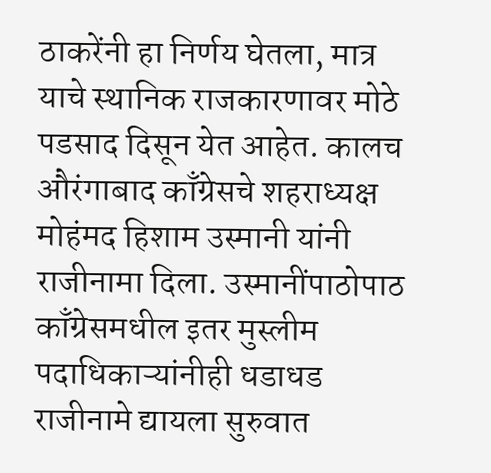ठाकरेंनी हा निर्णय घेतला, मात्र याचे स्थानिक राजकारणावर मोठे पडसाद दिसून येत आहेत. कालच औरंगाबाद काँग्रेसचे शहराध्यक्ष मोहंमद हिशाम उस्मानी यांनी राजीनामा दिला. उस्मानींपाठोपाठ काँग्रेसमधील इतर मुस्लीम पदाधिकाऱ्यांनीही धडाधड राजीनामे द्यायला सुरुवात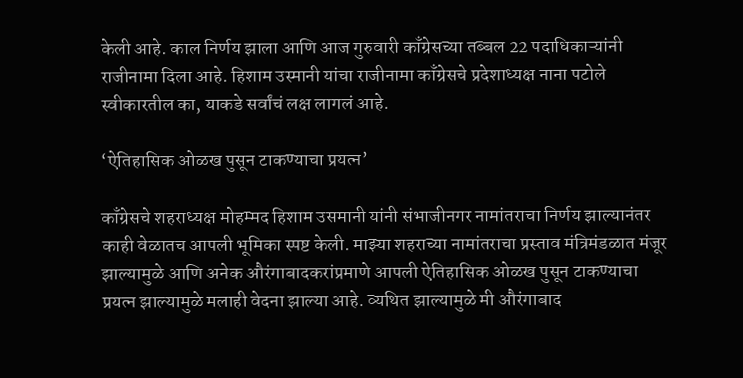केली आहे. काल निर्णय झाला आणि आज गुरुवारी काँग्रेसच्या तब्बल 22 पदाधिकाऱ्यांनी राजीनामा दिला आहे. हिशाम उस्मानी यांचा राजीनामा काँग्रेसचे प्रदेशाध्यक्ष नाना पटोले स्वीकारतील का, याकडे सर्वांचं लक्ष लागलं आहे.

‘ऐतिहासिक ओळख पुसून टाकण्याचा प्रयत्न’

काँग्रेसचे शहराध्यक्ष मोहम्मद हिशाम उसमानी यांनी संभाजीनगर नामांतराचा निर्णय झाल्यानंतर काही वेळातच आपली भूमिका स्पष्ट केली. माझ्या शहराच्या नामांतराचा प्रस्ताव मंत्रिमंडळात मंजूर झाल्यामुळे आणि अनेक औरंगाबादकरांप्रमाणे आपली ऐतिहासिक ओळख पुसून टाकण्याचा प्रयत्न झाल्यामुळे मलाही वेदना झाल्या आहे. व्यथित झाल्यामुळे मी औरंगाबाद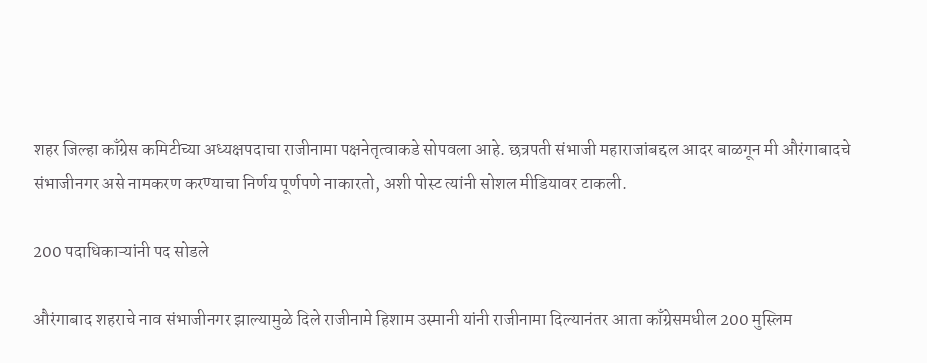शहर जिल्हा काँग्रेस कमिटीच्या अध्यक्षपदाचा राजीनामा पक्षनेतृत्वाकडे सोपवला आहे. छत्रपती संभाजी महाराजांबद्दल आदर बाळगून मी औरंगाबादचे संभाजीनगर असे नामकरण करण्याचा निर्णय पूर्णपणे नाकारतो, अशी पोस्ट त्यांनी सोशल मीडियावर टाकली.

200 पदाधिकाऱ्यांनी पद सोडले

औरंगाबाद शहराचे नाव संभाजीनगर झाल्यामुळे दिले राजीनामे हिशाम उस्मानी यांनी राजीनामा दिल्यानंतर आता काँग्रेसमधील 200 मुस्लिम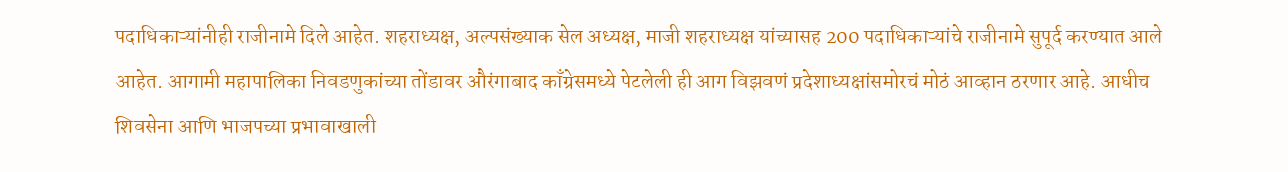पदाधिकाऱ्यांनीही राजीनामे दिले आहेत. शहराध्यक्ष, अल्पसंख्याक सेल अध्यक्ष, माजी शहराध्यक्ष यांच्यासह 200 पदाधिकाऱ्यांचे राजीनामे सुपूर्द करण्यात आले आहेत. आगामी महापालिका निवडणुकांच्या तोंडावर औरंगाबाद काँग्रेसमध्ये पेटलेली ही आग विझवणं प्रदेशाध्यक्षांसमोरचं मोठं आव्हान ठरणार आहे. आधीच शिवसेना आणि भाजपच्या प्रभावाखाली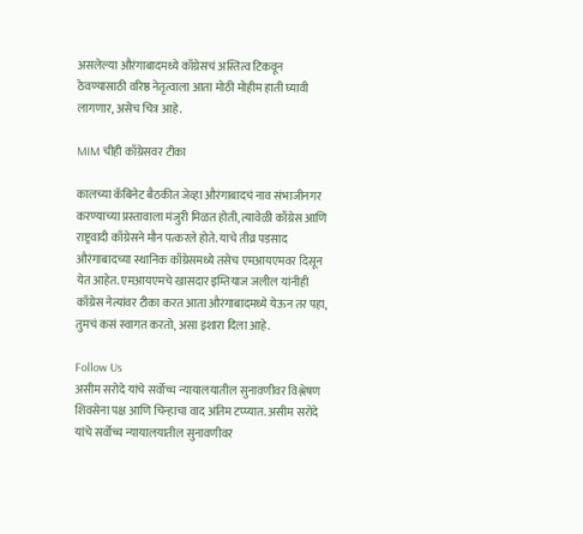असलेल्या औरंगाबादमध्ये काँग्रेसचं अस्तित्व टिकवून ठेवण्यासाठी वरिष्ठ नेतृत्वाला आता मोठी मोहीम हाती घ्यावी लागणार, असेच चित्र आहे.

MIM चीही काँग्रेसवर टीका

कालच्या कॅबिनेट बैठकीत जेव्हा औरंगाबादचं नाव संभाजीनगर करण्याच्या प्रस्तावाला मंजुरी मिळत होती, त्यावेळी काँग्रेस आणि राष्ट्रवादी काँग्रेसने मौन पत्करले होते. याचे तीव्र पडसाद औरंगाबादच्या स्थानिक काँग्रेसमध्ये तसेच एमआयएमवर दिसून येत आहेत. एमआयएमचे खासदार इम्तियाज जलील यांनीही काँग्रेस नेत्यांवर टीका करत आता औरंगाबादमध्ये येऊन तर पहा, तुमचं कसं स्वागत करतो, असा इशारा दिला आहे.

Follow Us
असीम सरोदे यांचे सर्वोच्च न्यायालयातील सुनावणीवर विश्लेषण
शिवसेना पक्ष आणि चिन्हाचा वाद अंतिम टप्प्यात. असीम सरोदे यांचे सर्वोच्च न्यायालयातील सुनावणीवर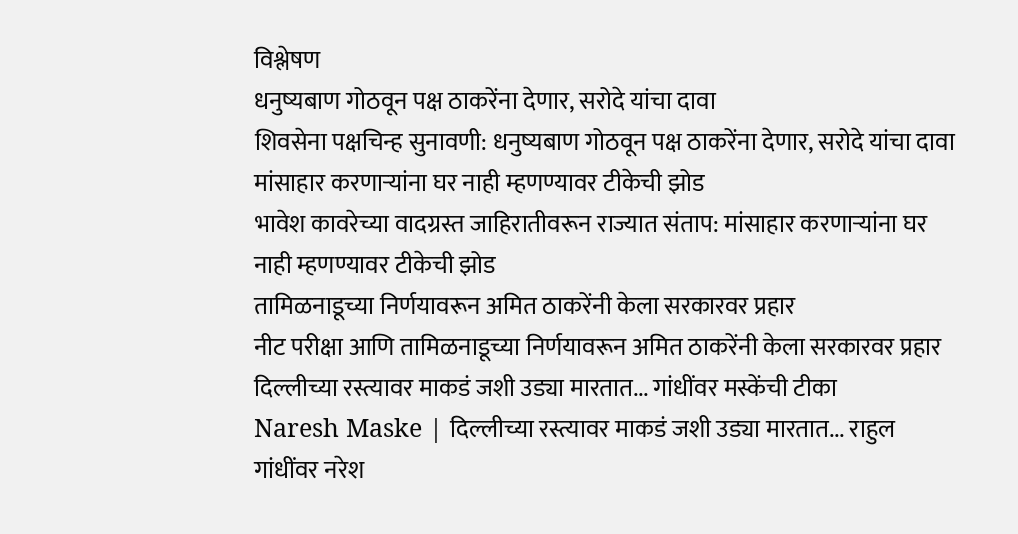विश्लेषण
धनुष्यबाण गोठवून पक्ष ठाकरेंना देणार, सरोदे यांचा दावा
शिवसेना पक्षचिन्ह सुनावणी: धनुष्यबाण गोठवून पक्ष ठाकरेंना देणार, सरोदे यांचा दावा
मांसाहार करणाऱ्यांना घर नाही म्हणण्यावर टीकेची झोड
भावेश कावरेच्या वादग्रस्त जाहिरातीवरून राज्यात संताप: मांसाहार करणाऱ्यांना घर नाही म्हणण्यावर टीकेची झोड
तामिळनाडूच्या निर्णयावरून अमित ठाकरेंनी केला सरकारवर प्रहार
नीट परीक्षा आणि तामिळनाडूच्या निर्णयावरून अमित ठाकरेंनी केला सरकारवर प्रहार
दिल्लीच्या रस्त्यावर माकडं जशी उड्या मारतात... गांधींवर मस्केंची टीका
Naresh Maske | दिल्लीच्या रस्त्यावर माकडं जशी उड्या मारतात... राहुल गांधींवर नरेश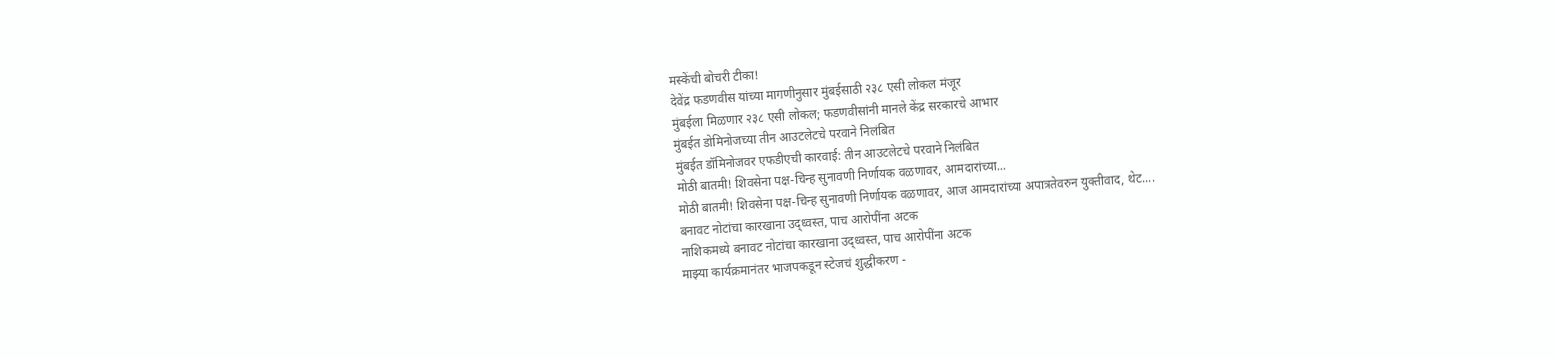मस्केंची बोचरी टीका!
देवेंद्र फडणवीस यांच्या मागणीनुसार मुंबईसाठी २३८ एसी लोकल मंजूर
मुंबईला मिळणार २३८ एसी लोकल; फडणवीसांनी मानले केंद्र सरकारचे आभार
मुंबईत डोमिनोजच्या तीन आउटलेटचे परवाने निलंबित
मुंबईत डॉमिनोजवर एफडीएची कारवाई: तीन आउटलेटचे परवाने निलंबित
मोठी बातमी! शिवसेना पक्ष-चिन्ह सुनावणी निर्णायक वळणावर, आमदारांच्या...
मोठी बातमी! शिवसेना पक्ष-चिन्ह सुनावणी निर्णायक वळणावर, आज आमदारांच्या अपात्रतेवरुन युक्तीवाद, थेट....
बनावट नोटांचा कारखाना उद्ध्वस्त, पाच आरोपींना अटक
नाशिकमध्ये बनावट नोटांचा कारखाना उद्ध्वस्त, पाच आरोपींना अटक
माझ्या कार्यक्रमानंतर भाजपकडून स्टेजचं शुद्धीकरण -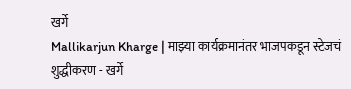खर्गे
Mallikarjun Kharge | माझ्या कार्यक्रमानंतर भाजपकडून स्टेजचं शुद्धीकरण - खर्गे